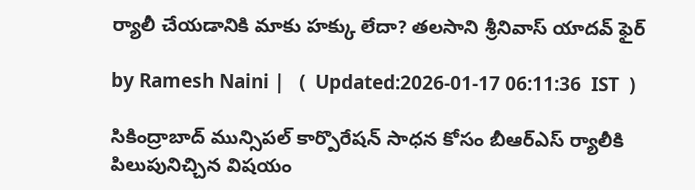ర్యాలీ చేయడానికి మాకు హక్కు లేదా? తలసాని శ్రీనివాస్ యాదవ్ ఫైర్

by Ramesh Naini |   (  Updated:2026-01-17 06:11:36  IST  )

సికింద్రాబాద్ మున్సిపల్ కార్పొరేషన్ సాధన కోసం బీఆర్ఎస్ ర్యాలీకి పిలుపునిచ్చిన విషయం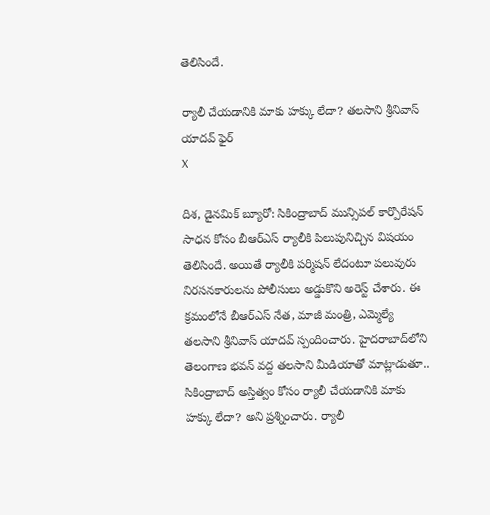తెలిసిందే.

ర్యాలీ చేయడానికి మాకు హక్కు లేదా? తలసాని శ్రీనివాస్ యాదవ్ ఫైర్
X

దిశ, డైనమిక్ బ్యూరో: సికింద్రాబాద్ మున్సిపల్ కార్పొరేషన్ సాధన కోసం బీఆర్ఎస్ ర్యాలీకి పిలుపునిచ్చిన విషయం తెలిసిందే. అయితే ర్యాలీకి పర్మిషన్ లేదంటూ పలువురు నిరసనకారులను పోలీసులు అడ్డుకొని అరెస్ట్ చేశారు. ఈ క్రమంలోనే బీఆర్ఎస్ నేత, మాజీ మంత్రి, ఎమ్మెల్యే తలసాని శ్రీనివాస్ యాదవ్ స్పందించారు. హైదరాబాద్‌లోని తెలంగాణ భవన్ వద్ద తలసాని మీడియాతో మాట్లాడుతూ.. సికింద్రాబాద్ అస్తిత్వం కోసం ర్యాలీ చేయడానికి మాకు హక్కు లేదా? అని ప్రశ్నించారు. ర్యాలీ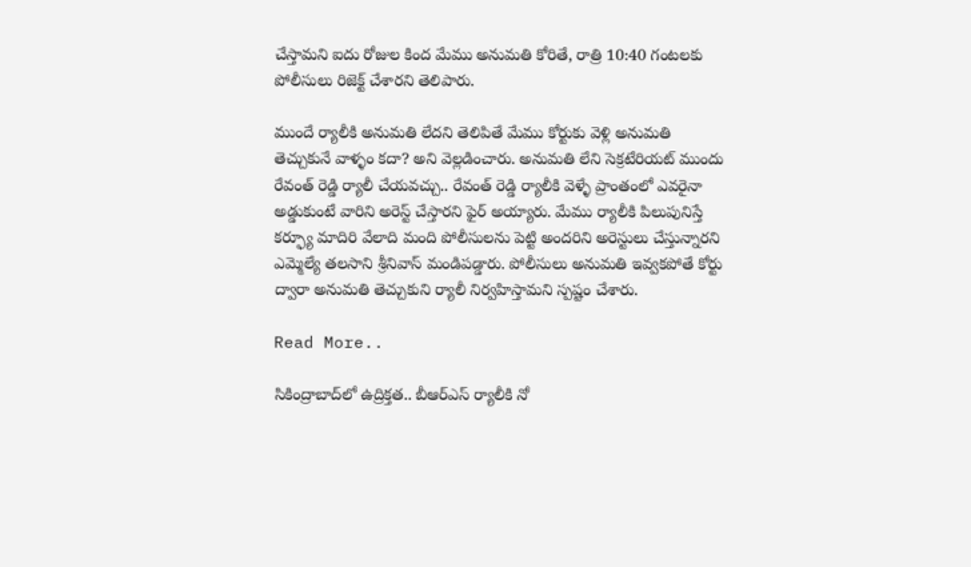చేస్తామని ఐదు రోజుల కింద మేము అనుమతి కోరితే, రాత్రి 10:40 గంటలకు పోలీసులు రిజెక్ట్ చేశారని తెలిపారు.

ముందే ర్యాలీకి అనుమతి లేదని తెలిపితే మేము కోర్టుకు వెళ్లి అనుమతి తెచ్చుకునే వాళ్ళం కదా? అని వెల్లడించారు. అనుమతి లేని సెక్రటేరియట్ ముందు రేవంత్ రెడ్డి ర్యాలీ చేయవచ్చు.. రేవంత్ రెడ్డి ర్యాలీకి వెళ్ళే ప్రాంతంలో ఎవరైనా అడ్డుకుంటే వారిని అరెస్ట్ చేస్తారని ఫైర్ అయ్యారు. మేము ర్యాలీకి పిలుపునిస్తే కర్ఫ్యూ మాదిరి వేలాది మంది పోలీసులను పెట్టి అందరిని అరెస్టులు చేస్తున్నారని ఎమ్మెల్యే తలసాని శ్రీనివాస్ మండిపడ్డారు. పోలీసులు అనుమతి ఇవ్వకపోతే కోర్టు ద్వారా అనుమతి తెచ్చుకుని ర్యాలీ నిర్వహిస్తామని స్పష్టం చేశారు.

Read More..

సికింద్రాబాద్‌లో ఉద్రిక్తత.. బీఆర్‌ఎస్ ర్యాలీకి నో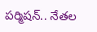పర్మిషన్.. నేతల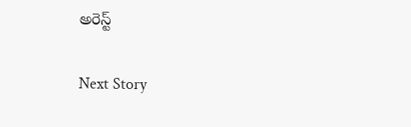అరెస్ట్

Next Story